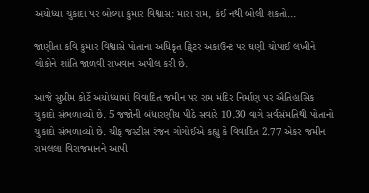અયોધ્યા ચુકાદા પર બોલ્યા કુમાર વિશ્વાસ: મારા રામ, કંઈ નથી બોલી શકતો...

જાણીતા કવિ કુમાર વિશ્વાસે પોતાના અધિકૃત ટ્વિટર અકાઉન્ટ પર ઘણી ચોપાઈ લખીને લોકોને શાંતિ જાળવી રાખવાન અપીલ કરી છે.

આજે સુપ્રીમ કોર્ટે અયોધ્યામાં વિવાદિત જમીન પર રામ મંદિર નિર્માણ પર ઐતિહાસિક ચુકાદો સંભળાવ્યો છે. 5 જજોની બંધારણીય પીઠે સવારે 10.30 વાગે સર્વસંમતિથી પોતાનો ચુકાદો સંભળાવ્યો છે. ચીફ જસ્ટીસ રંજન ગોગોઈએ કહ્યુ કે વિવાદિત 2.77 એકર જમીન રામલલા વિરાજમાનને આપી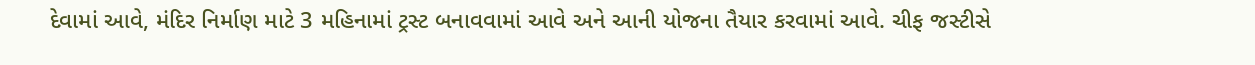દેવામાં આવે, મંદિર નિર્માણ માટે 3 મહિનામાં ટ્રસ્ટ બનાવવામાં આવે અને આની યોજના તૈયાર કરવામાં આવે. ચીફ જસ્ટીસે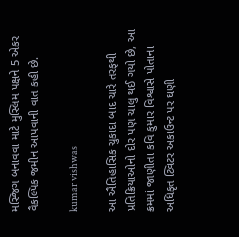મસ્જિગ બનાવવા માટે મુસ્લિમ પક્ષને 5 એકર વૈકલ્પિક જમીન આપવાની વાત કહી છે.

kumar vishwas

આ ઐતિહાસિક ચુકાદા બાદ ચારે તરફથી પ્રતિક્રિયાઓનો દોર પણ ચાલુ થઈ ગયો છે, આ ક્રમમાં જાણીતા કવિ કુમાર વિશ્વાસે પોતાના અધિકૃત ટ્વિટર અકાઉન્ટ પર ઘણી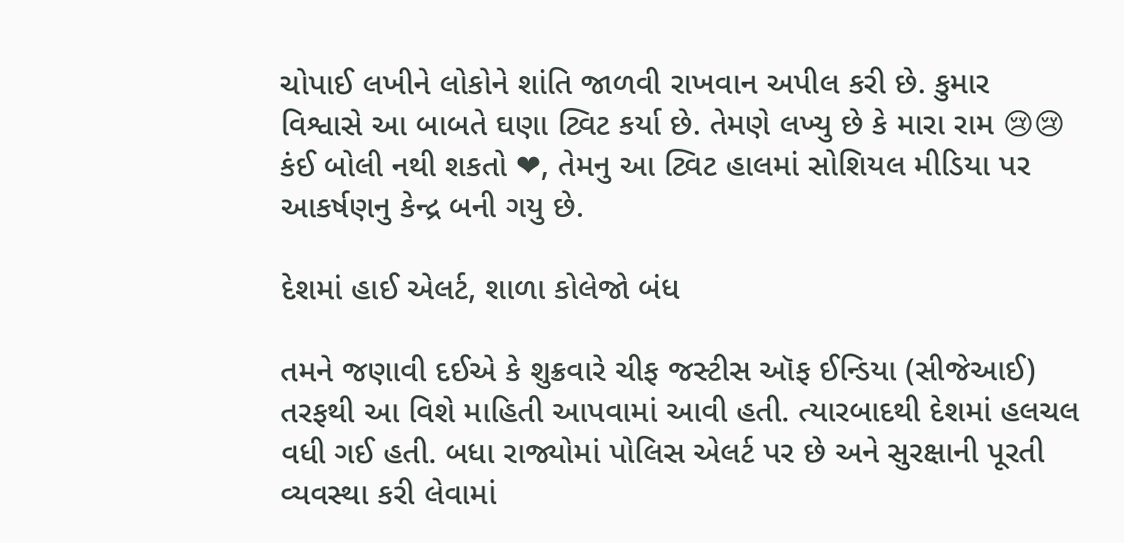ચોપાઈ લખીને લોકોને શાંતિ જાળવી રાખવાન અપીલ કરી છે. કુમાર વિશ્વાસે આ બાબતે ઘણા ટ્વિટ કર્યા છે. તેમણે લખ્યુ છે કે મારા રામ 😢😢 કંઈ બોલી નથી શકતો ❤, તેમનુ આ ટ્વિટ હાલમાં સોશિયલ મીડિયા પર આકર્ષણનુ કેન્દ્ર બની ગયુ છે.

દેશમાં હાઈ એલર્ટ, શાળા કોલેજો બંધ

તમને જણાવી દઈએ કે શુક્રવારે ચીફ જસ્ટીસ ઑફ ઈન્ડિયા (સીજેઆઈ) તરફથી આ વિશે માહિતી આપવામાં આવી હતી. ત્યારબાદથી દેશમાં હલચલ વધી ગઈ હતી. બધા રાજ્યોમાં પોલિસ એલર્ટ પર છે અને સુરક્ષાની પૂરતી વ્યવસ્થા કરી લેવામાં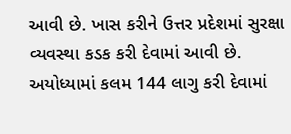આવી છે. ખાસ કરીને ઉત્તર પ્રદેશમાં સુરક્ષા વ્યવસ્થા કડક કરી દેવામાં આવી છે. અયોધ્યામાં કલમ 144 લાગુ કરી દેવામાં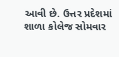આવી છે. ઉત્તર પ્રદેશમાં શાળા કોલેજ સોમવાર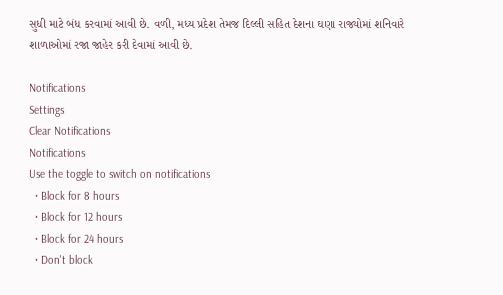સુધી માટે બંધ કરવામાં આવી છે. વળી, મધ્ય પ્રદેશ તેમજ દિલ્લી સહિત દેશના ઘણા રાજ્યોમાં શનિવારે શાળાઓમાં રજા જાહેર કરી દેવામાં આવી છે.

Notifications
Settings
Clear Notifications
Notifications
Use the toggle to switch on notifications
  • Block for 8 hours
  • Block for 12 hours
  • Block for 24 hours
  • Don't block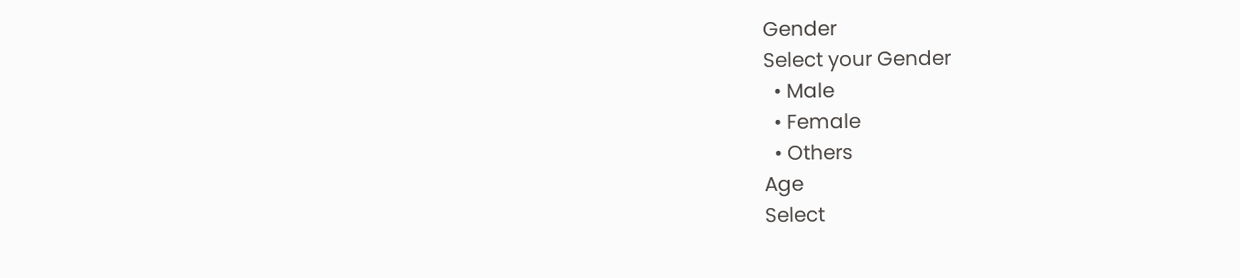Gender
Select your Gender
  • Male
  • Female
  • Others
Age
Select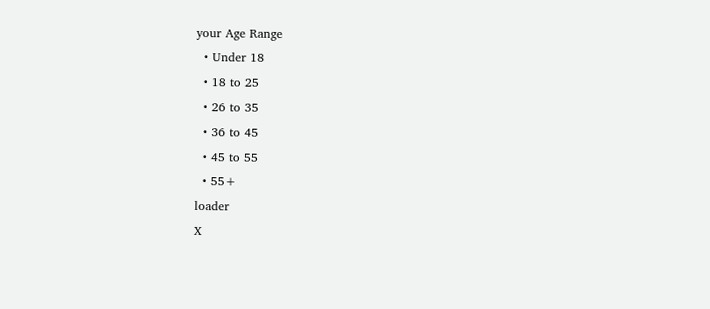your Age Range
  • Under 18
  • 18 to 25
  • 26 to 35
  • 36 to 45
  • 45 to 55
  • 55+
loader
X